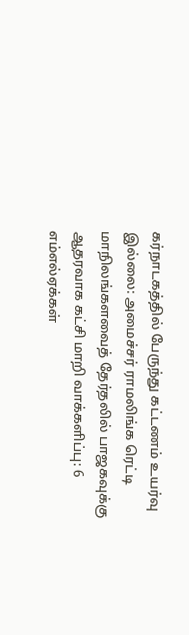கர்நாடகத்தில் பேருந்து கட்டணம் உயர்வு இல்லை: அமைச்சர் ராமலிங்க ரெட்டி மாநிலங்களவைத் தேர்தலில் பாஜகவுக்கு ஆதரவாக கட்சி மாறி வாக்களிப்பு: 6 எம்எல்ஏக்கள்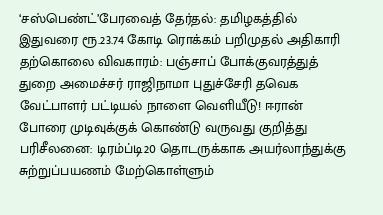‘சஸ்பெண்ட்’பேரவைத் தேர்தல்: தமிழகத்தில் இதுவரை ரூ.23.74 கோடி ரொக்கம் பறிமுதல் அதிகாரி தற்கொலை விவகாரம்: பஞ்சாப் போக்குவரத்துத் துறை அமைச்சர் ராஜிநாமா புதுச்சேரி தவெக வேட்பாளர் பட்டியல் நாளை வெளியீடு! ஈரான் போரை முடிவுக்குக் கொண்டு வருவது குறித்து பரிசீலனை: டிரம்ப்டி20 தொடருக்காக அயர்லாந்துக்கு சுற்றுப்பயணம் மேற்கொள்ளும்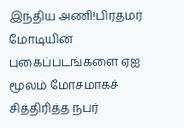இந்திய அணி!பிரதமர் மோடியின் புகைப்படங்களை ஏஐ மூலம் மோசமாகச் சித்திரித்த நபர்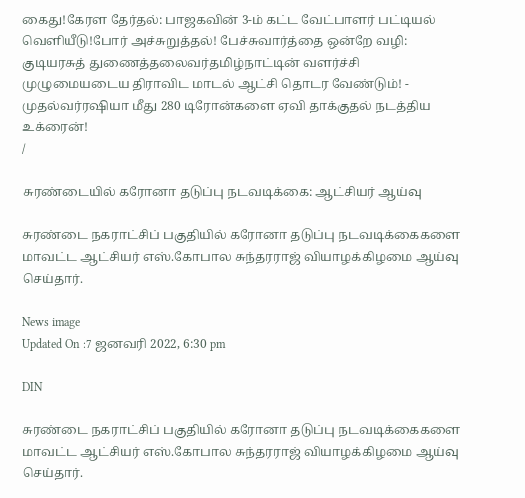கைது!கேரள தேர்தல்: பாஜகவின் 3-ம் கட்ட வேட்பாளர் பட்டியல் வெளியீடு!போர் அச்சுறுத்தல்! பேச்சுவார்த்தை ஒன்றே வழி: குடியரசுத் துணைத்தலைவர்தமிழ்நாட்டின் வளர்ச்சி முழுமையடைய திராவிட மாடல் ஆட்சி தொடர வேண்டும்! - முதல்வர்ரஷியா மீது 280 டிரோன்களை ஏவி தாக்குதல் நடத்திய உக்ரைன்!
/

சுரண்டையில் கரோனா தடுப்பு நடவடிக்கை: ஆட்சியர் ஆய்வு

சுரண்டை நகராட்சிப் பகுதியில் கரோனா தடுப்பு நடவடிக்கைகளை மாவட்ட ஆட்சியர் எஸ்.கோபால சுந்தரராஜ் வியாழக்கிழமை ஆய்வு செய்தார்.

News image
Updated On :7 ஜனவரி 2022, 6:30 pm

DIN

சுரண்டை நகராட்சிப் பகுதியில் கரோனா தடுப்பு நடவடிக்கைகளை மாவட்ட ஆட்சியர் எஸ்.கோபால சுந்தரராஜ் வியாழக்கிழமை ஆய்வு செய்தார்.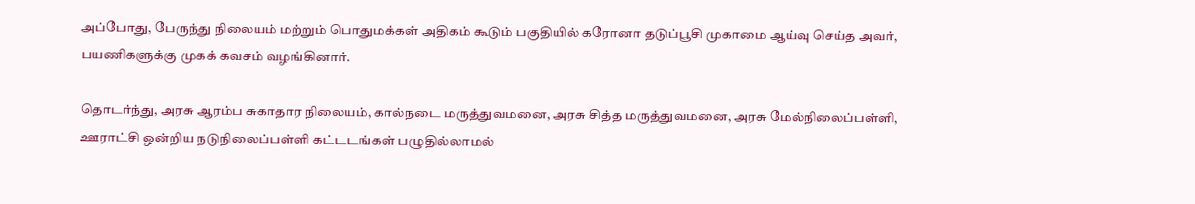அப்போது, பேருந்து நிலையம் மற்றும் பொதுமக்கள் அதிகம் கூடும் பகுதியில் கரோனா தடுப்பூசி முகாமை ஆய்வு செய்த அவர், பயணிகளுக்கு முகக் கவசம் வழங்கினார்.

தொடர்ந்து, அரசு ஆரம்ப சுகாதார நிலையம், கால்நடை மருத்துவமனை, அரசு சித்த மருத்துவமனை, அரசு மேல்நிலைப்பள்ளி, ஊராட்சி ஒன்றிய நடுநிலைப்பள்ளி கட்டடங்கள் பழுதில்லாமல்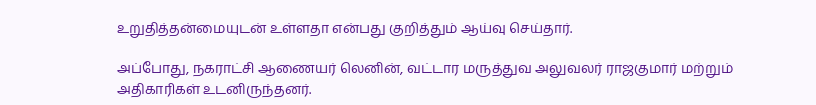உறுதித்தன்மையுடன் உள்ளதா என்பது குறித்தும் ஆய்வு செய்தார்.

அப்போது, நகராட்சி ஆணையர் லெனின், வட்டார மருத்துவ அலுவலர் ராஜகுமார் மற்றும் அதிகாரிகள் உடனிருந்தனர்.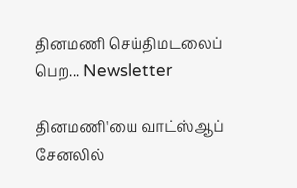தினமணி செய்திமடலைப் பெற... Newsletter

தினமணி'யை வாட்ஸ்ஆப் சேனலில்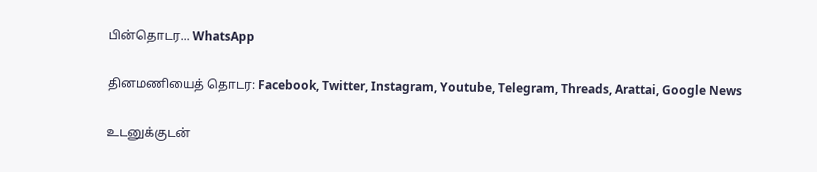பின்தொடர... WhatsApp

தினமணியைத் தொடர: Facebook, Twitter, Instagram, Youtube, Telegram, Threads, Arattai, Google News

உடனுக்குடன்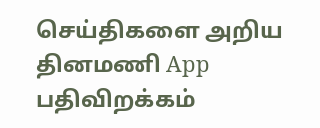செய்திகளை அறிய தினமணி App பதிவிறக்கம்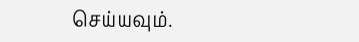செய்யவும்.